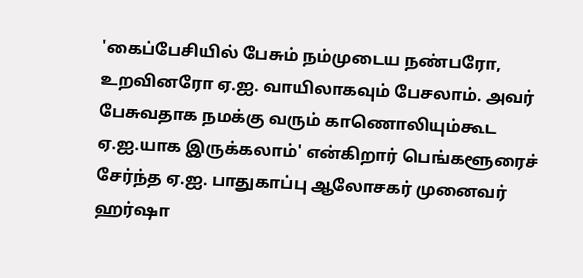'கைப்பேசியில் பேசும் நம்முடைய நண்பரோ, உறவினரோ ஏ.ஐ. வாயிலாகவும் பேசலாம். அவர் பேசுவதாக நமக்கு வரும் காணொலியும்கூட ஏ.ஐ.யாக இருக்கலாம்' என்கிறார் பெங்களூரைச் சேர்ந்த ஏ.ஐ. பாதுகாப்பு ஆலோசகர் முனைவர் ஹர்ஷா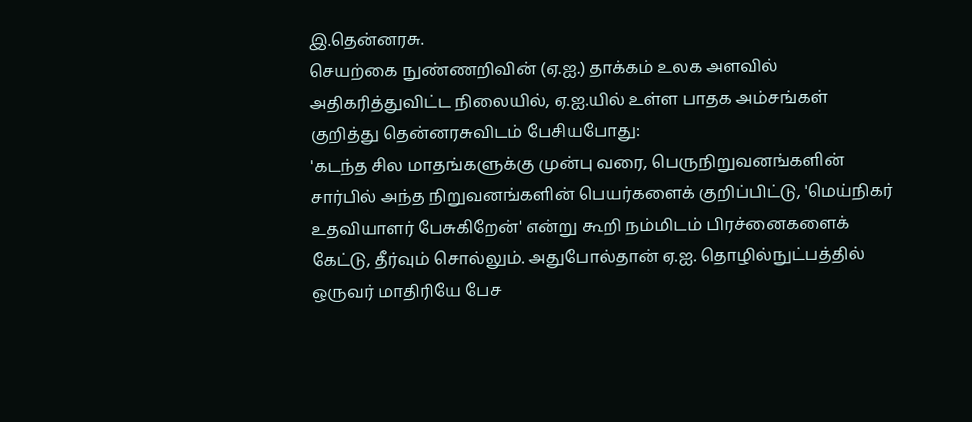இ.தென்னரசு.
செயற்கை நுண்ணறிவின் (ஏ.ஐ.) தாக்கம் உலக அளவில் அதிகரித்துவிட்ட நிலையில், ஏ.ஐ.யில் உள்ள பாதக அம்சங்கள் குறித்து தென்னரசுவிடம் பேசியபோது:
'கடந்த சில மாதங்களுக்கு முன்பு வரை, பெருநிறுவனங்களின் சார்பில் அந்த நிறுவனங்களின் பெயர்களைக் குறிப்பிட்டு, 'மெய்நிகர் உதவியாளர் பேசுகிறேன்' என்று கூறி நம்மிடம் பிரச்னைகளைக் கேட்டு, தீர்வும் சொல்லும். அதுபோல்தான் ஏ.ஐ. தொழில்நுட்பத்தில் ஒருவர் மாதிரியே பேச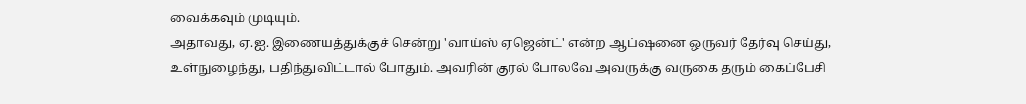வைக்கவும் முடியும்.
அதாவது, ஏ.ஐ. இணையத்துக்குச் சென்று 'வாய்ஸ் ஏஜென்ட்' என்ற ஆப்ஷனை ஒருவர் தேர்வு செய்து, உள்நுழைந்து, பதிந்துவிட்டால் போதும். அவரின் குரல் போலவே அவருக்கு வருகை தரும் கைப்பேசி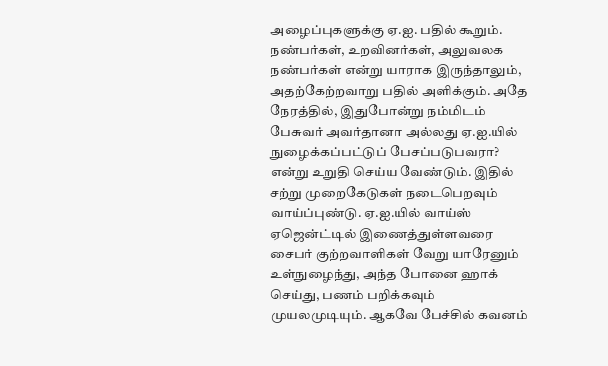அழைப்புகளுக்கு ஏ.ஐ. பதில் கூறும்.
நண்பர்கள், உறவினர்கள், அலுவலக நண்பர்கள் என்று யாராக இருந்தாலும், அதற்கேற்றவாறு பதில் அளிக்கும். அதே நேரத்தில், இதுபோன்று நம்மிடம் பேசுவர் அவர்தானா அல்லது ஏ.ஐ.யில் நுழைக்கப்பட்டுப் பேசப்படுபவரா? என்று உறுதி செய்ய வேண்டும். இதில் சற்று முறைகேடுகள் நடைபெறவும் வாய்ப்புண்டு. ஏ.ஐ.யில் வாய்ஸ் ஏஜென்ட்டில் இணைத்துள்ளவரை சைபர் குற்றவாளிகள் வேறு யாரேனும் உள்நுழைந்து, அந்த போனை ஹாக் செய்து, பணம் பறிக்கவும் முயலமுடியும். ஆகவே பேச்சில் கவனம்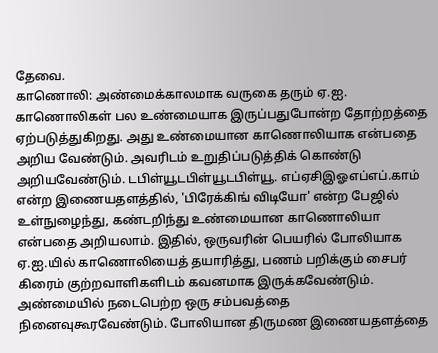தேவை.
காணொலி: அண்மைக்காலமாக வருகை தரும் ஏ.ஐ. காணொலிகள் பல உண்மையாக இருப்பதுபோன்ற தோற்றத்தை ஏற்படுத்துகிறது. அது உண்மையான காணொலியாக என்பதை அறிய வேண்டும். அவரிடம் உறுதிப்படுத்திக் கொண்டு அறியவேண்டும். டபிள்யூடபிள்யூடபிள்யூ. எப்ஏசிஇஓஎப்எப்.காம் என்ற இணையதளத்தில், 'பிரேக்கிங் விடியோ' என்ற பேஜில் உள்நுழைந்து, கண்டறிந்து உண்மையான காணொலியா என்பதை அறியலாம். இதில், ஒருவரின் பெயரில் போலியாக ஏ.ஐ.யில் காணொலியைத் தயாரித்து, பணம் பறிக்கும் சைபர் கிரைம் குற்றவாளிகளிடம் கவனமாக இருக்கவேண்டும்.
அண்மையில் நடைபெற்ற ஒரு சம்பவத்தை நினைவுகூரவேண்டும். போலியான திருமண இணையதளத்தை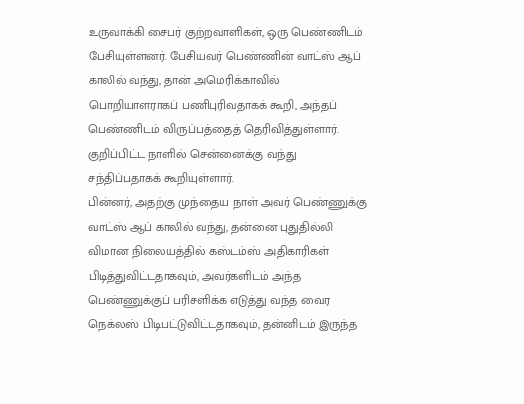உருவாக்கி சைபர் குற்றவாளிகள், ஒரு பெண்ணிடம் பேசியுள்ளனர். பேசியவர் பெண்ணின் வாட்ஸ் ஆப் காலில் வந்து, தான் அமெரிக்காவில் பொறியாளராகப் பணிபுரிவதாகக் கூறி, அந்தப் பெண்ணிடம் விருப்பத்தைத் தெரிவித்துள்ளார். குறிப்பிட்ட நாளில் சென்னைக்கு வந்து சந்திப்பதாகக் கூறியுள்ளார்.
பின்னர், அதற்கு முந்தைய நாள் அவர் பெண்ணுக்கு வாட்ஸ் ஆப் காலில் வந்து, தன்னை புதுதில்லி விமான நிலையத்தில் கஸ்டம்ஸ் அதிகாரிகள் பிடித்துவிட்டதாகவும், அவர்களிடம் அந்த பெண்ணுக்குப் பரிசளிக்க எடுத்து வந்த வைர நெக்லஸ் பிடிபட்டுவிட்டதாகவும், தன்னிடம் இருந்த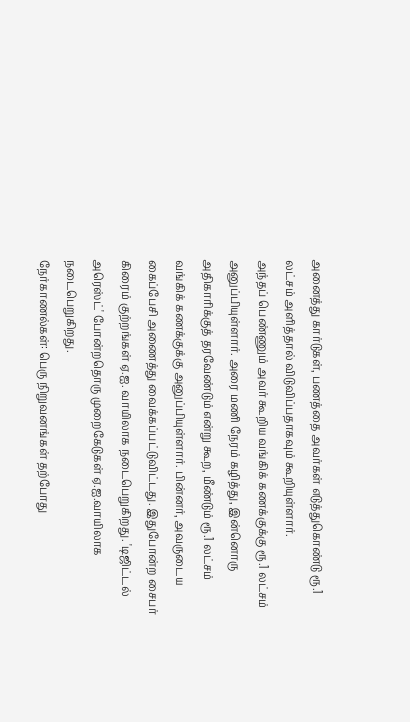அனைத்து கார்டுகள், பணத்தை அவர்கள் எடுத்துகொண்டு ரூ.1 லட்சம் அளித்தால் விடுவிப்பதாகவும் கூறியுள்ளார்.
அந்தப் பெண்ணும் அவர் கூறிய வங்கிக் கணக்குக்கு ரூ.1 லட்சம் அனுப்பியுள்ளார். அரை மணி நேரம் கழித்து, இன்னொரு அதிகாரிக்குத் தரவேண்டும் என்று கூற, மீண்டும் ரூ.1 லட்சம் வங்கிக் கணக்குக்கு அனுப்பியுள்ளார். பின்னர், அவருடைய கைப்பேசி அணைத்து வைக்கப்பட்டுவிட்டது. இதுபோன்ற சைபர் கிரைம் குற்றங்கள் ஏ.ஐ. வாயிலாக நடைபெறுகிறது. 'டிஜிட்டல் அரெஸ்ட்' போன்றதொரு முறைகேடுகள் ஏ.ஐ.வாயிலாக நடைபெறுகிறது.
நேர்காணல்கள்: பெரு நிறுவனங்கள் தற்போது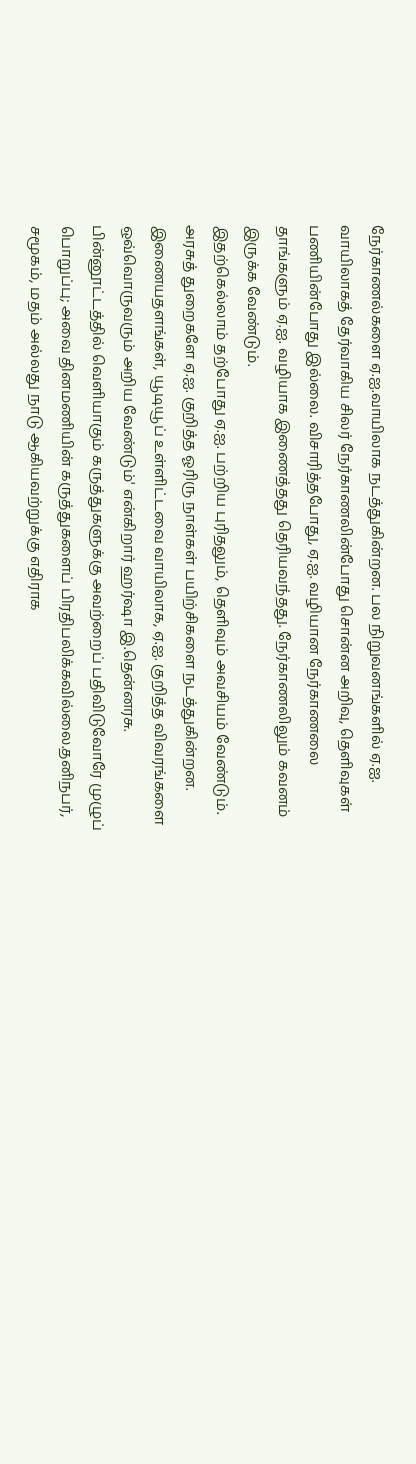நேர்காணல்களை ஏ.ஐ.வாயிலாக நடத்துகின்றன. பல நிறுவனங்களில் ஏ.ஐ. வாயிலாகத் தேர்வாகிய சிலர் நேர்காணலின்போது சொன்ன அறிவு, தெளிவுகள் பணியின்போது இல்லை. விசாரித்தபோது, ஏ.ஐ. வழியான நேர்காணலை தாங்களும் ஏ.ஐ. வழியாக இணைத்தது தெரியவந்தது. நேர்காணலிலும் கவனம் இருக்க வேண்டும்.
இதற்கெல்லாம் தற்போது ஏ.ஐ. பற்றிய புரிதலும், தெளிவும் அவசியம் வேண்டும். அரசுத் துறைகளே ஏ.ஐ. குறித்த ஓரிரு நாள்கள் பயிற்சிகளை நடத்துகின்றன. இணையதளங்கள், யூடியூப் உள்ளிட்டவை வாயிலாக, ஏ.ஐ. குறித்த விவரங்களை ஒவ்வொருவரும் அறிய வேண்டும்' என்கிறார் ஹர்ஷா இ.தென்னரசு.
பின்னூட்டத்தில் வெளியாகும் கருத்துகளுக்கு அவற்றைப் பதிவிடுவோரே முழுப் பொறுப்பு; அவை தினமணியின் கருத்துகளைப் பிரதிபலிக்கவில்லை.தனிநபர், சமூகம், மதம் அல்லது நாடு ஆகியவற்றுக்கு எதிராக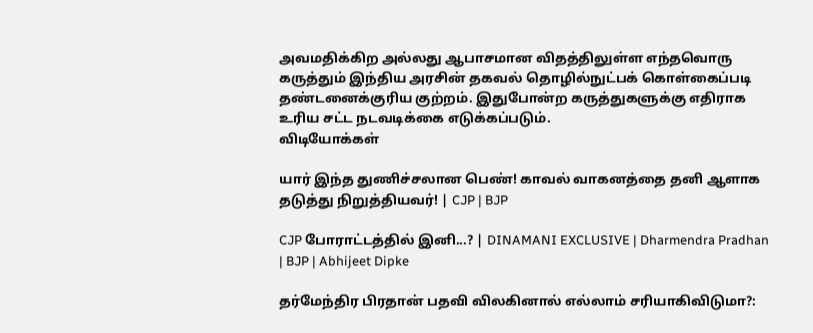அவமதிக்கிற அல்லது ஆபாசமான விதத்திலுள்ள எந்தவொரு கருத்தும் இந்திய அரசின் தகவல் தொழில்நுட்பக் கொள்கைப்படி தண்டனைக்குரிய குற்றம். இதுபோன்ற கருத்துகளுக்கு எதிராக உரிய சட்ட நடவடிக்கை எடுக்கப்படும்.
விடியோக்கள்

யார் இந்த துணிச்சலான பெண்! காவல் வாகனத்தை தனி ஆளாக தடுத்து நிறுத்தியவர்! | CJP | BJP

CJP போராட்டத்தில் இனி...? | DINAMANI EXCLUSIVE | Dharmendra Pradhan | BJP | Abhijeet Dipke

தர்மேந்திர பிரதான் பதவி விலகினால் எல்லாம் சரியாகிவிடுமா?: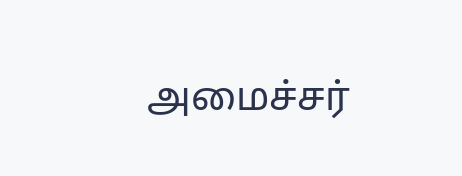அமைச்சர்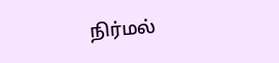நிர்மல்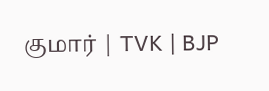குமார் | TVK | BJP